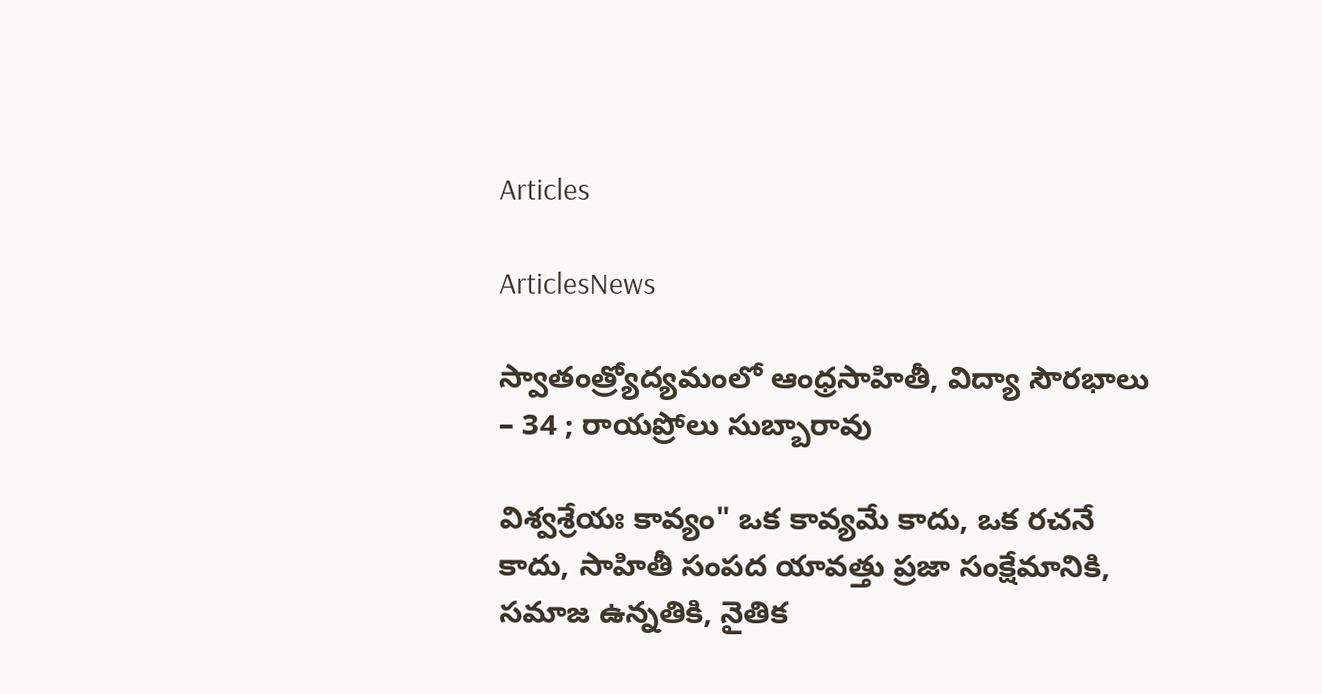Articles

ArticlesNews

స్వాతంత్ర్యోద్యమంలో ఆంధ్రసాహితీ, విద్యా సౌరభాలు – 34 ; రాయప్రోలు సుబ్బారావు

విశ్వశ్రేయః కావ్యం" ఒక కావ్యమే కాదు, ఒక రచనే కాదు, సాహితీ సంపద యావత్తు ప్రజా సంక్షేమానికి, సమాజ ఉన్నతికి, నైతిక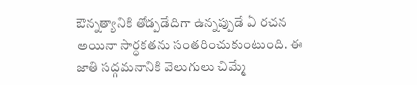ఔన్నత్యానికి తోడ్పడేదిగా ఉన్నప్పుడే ఏ రచన అయినా సార్ధకతను సంతరించుకుంటుంది. ఈ జాతి సద్గమనానికి వెలుగులు చిమ్మే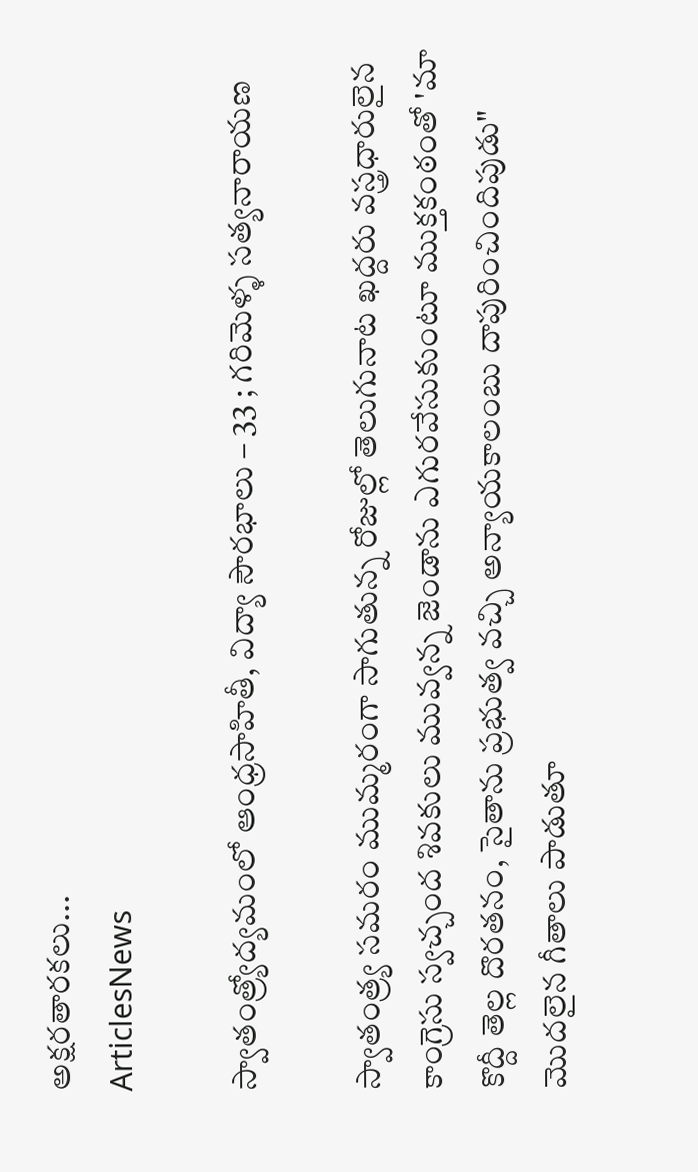అక్షరతారకలు...
ArticlesNews

స్వాతంత్ర్యోద్యమంలో ఆంధ్రసాహితీ, విద్యా సౌరభాలు – 33 ; గరిమెళ్ళ సత్యనారాయణ

స్వాతంత్ర్య సమరం ముమ్మరంగా సాగుతున్న రోజుల్లో తెలుగునాట ఖద్దరు వస్త్రధారులైన కాంగ్రెసు స్వచ్చంద శివకులు మువ్వన్న జెండాను ఎగురవేసుకుంటూ ముక్తకంఠంతో 'మా కొద్దీ తెల్ల దొరతనం, సైతాను ప్రభుత్వ వచ్చి అన్యాయకాలంబు దాపురించిందిపుడు" మొదలైన గీతాలు పాడుతూ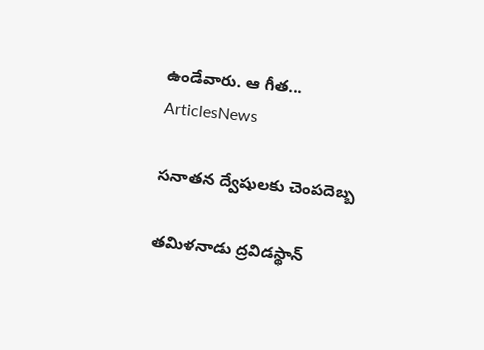ఉండేవారు. ఆ గీత...
ArticlesNews

సనాతన ద్వేషులకు చెంపదెబ్బ

తమిళనాడు ద్రవిడస్థాన్‌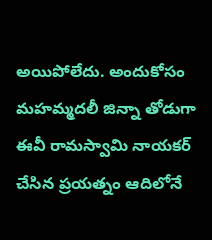అయిపోలేదు. అందుకోసం మహమ్మదలీ జిన్నా తోడుగా ఈవీ రామస్వామి నాయకర్‌ చేసిన ప్రయత్నం ఆదిలోనే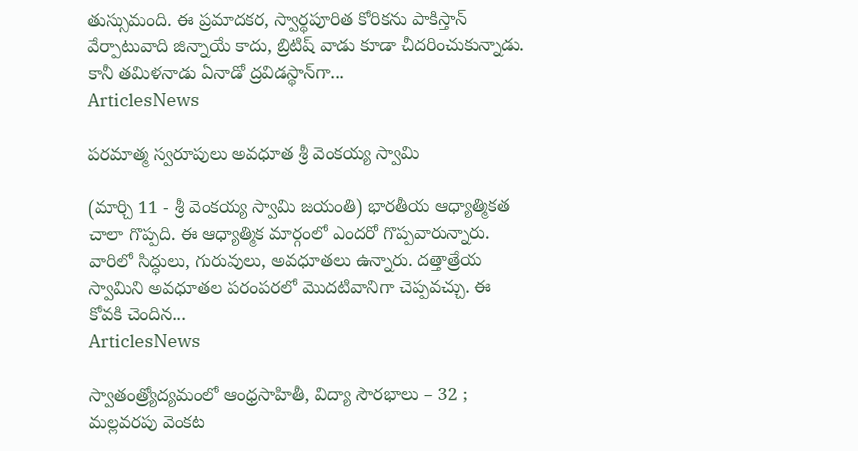తుస్సుమంది. ఈ ప్రమాదకర, స్వార్థపూరిత కోరికను పాకిస్తాన్‌ వేర్పాటువాది జిన్నాయే కాదు, బ్రిటిష్‌ వాడు కూడా చీదరించుకున్నాడు. కానీ తమిళనాడు ఏనాడో ద్రవిడస్థాన్‌గా...
ArticlesNews

పరమాత్మ స్వరూపులు అవధూత శ్రీ వెంకయ్య స్వామి

(మార్చి 11 - శ్రీ వెంకయ్య స్వామి జయంతి) భారతీయ ఆధ్యాత్మికత చాలా గొప్పది. ఈ ఆధ్యాత్మిక మార్గంలో ఎందరో గొప్పవారున్నారు. వారిలో సిద్ధులు, గురువులు, అవధూతలు ఉన్నారు. దత్తాత్రేయ స్వామిని అవధూతల పరంపరలో మొదటివానిగా చెప్పవచ్చు. ఈ కోవకి చెందిన...
ArticlesNews

స్వాతంత్ర్యోద్యమంలో ఆంధ్రసాహితీ, విద్యా సౌరభాలు – 32 ; మల్లవరపు వెంకట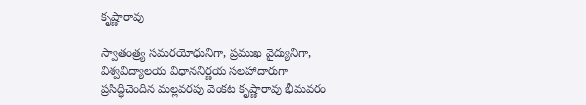కృష్ణారావు

స్వాతంత్ర్య సమరయోధునిగా, ప్రముఖ వైద్యునిగా, విశ్వవిద్యాలయ విధాననిర్ణయ సలహాదారుగా ప్రసిద్ధిచెందిన మల్లవరపు వెంకట కృష్ణారావు భీమవరం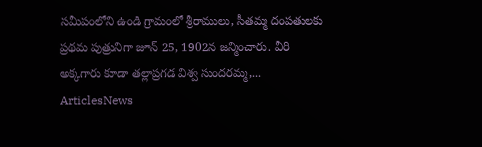సమీపంలోని ఉండి గ్రామంలో శ్రీరాములు, సీతమ్మ దంపతులకు ప్రథమ పుత్రునిగా జూన్ 25, 1902న జన్మించారు. వీరి అక్కగారు కూడా తల్లాప్రగడ విశ్వ సుందరమ్మ,...
ArticlesNews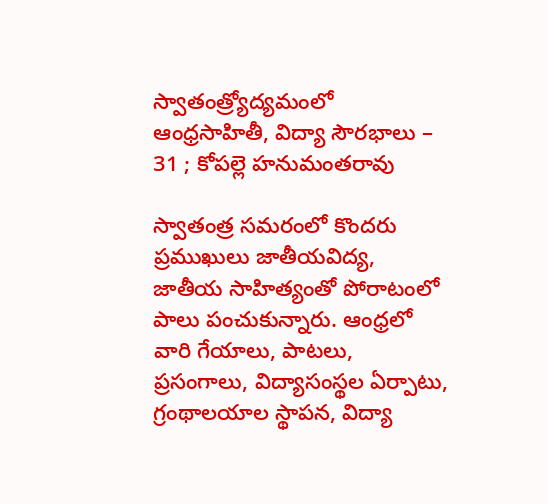స్వాతంత్ర్యోద్యమంలో ఆంధ్రసాహితీ, విద్యా సౌరభాలు – 31 ; కోపల్లె హనుమంతరావు

స్వాతంత్ర సమరంలో కొందరు ప్రముఖులు జాతీయవిద్య, జాతీయ సాహిత్యంతో పోరాటంలో పాలు పంచుకున్నారు. ఆంధ్రలో వారి గేయాలు, పాటలు, ప్రసంగాలు, విద్యాసంస్థల ఏర్పాటు, గ్రంథాలయాల స్థాపన, విద్యా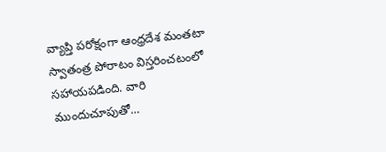వ్యాప్తి పరోక్షంగా ఆంధ్రదేశ మంతటా స్వాతంత్ర పోరాటం విస్తరించటంలో సహాయపడింది. వారి ముందుచూపుతో...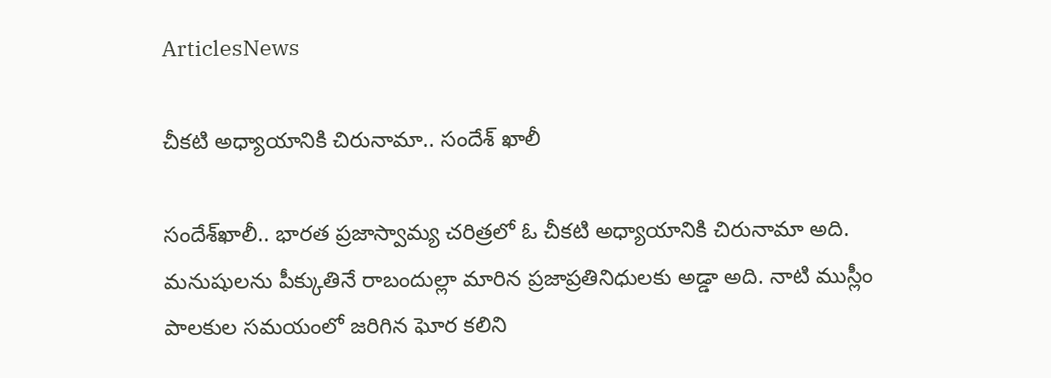ArticlesNews

చీకటి అధ్యాయానికి చిరునామా.. సందేశ్ ఖాలీ

సందేశ్‌ఖాలీ.. భారత ప్రజాస్వామ్య చరిత్రలో ఓ చీకటి అధ్యాయానికి చిరునామా అది. మనుషులను పీక్కుతినే రాబందుల్లా మారిన ప్రజాప్రతినిధులకు అడ్డా అది. నాటి ముస్లీం పాలకుల సమయంలో జరిగిన ఘోర కలిని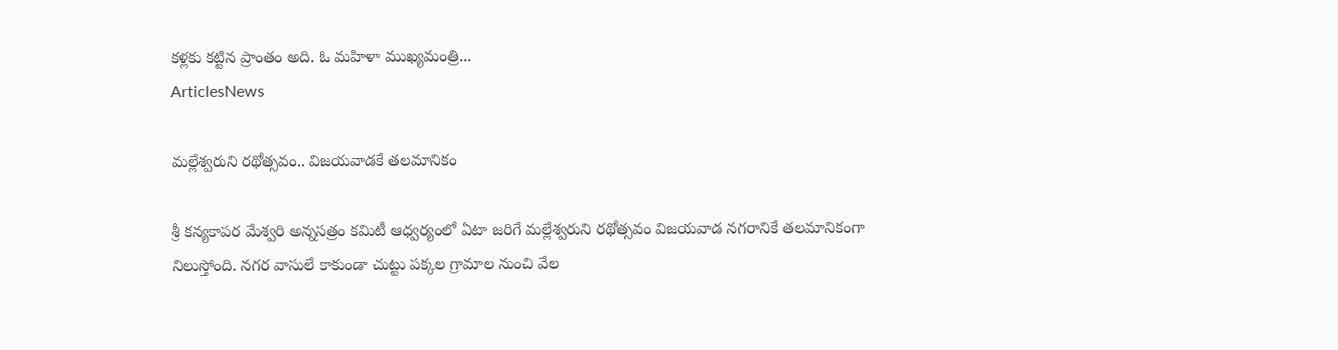కళ్లకు కట్టిన ప్రాంతం అది. ఓ మహిళా ముఖ్యమంత్రి...
ArticlesNews

మల్లేశ్వరుని రథోత్సవం.. విజయవాడకే తలమానికం

శ్రీ కన్యకాపర మేశ్వరి అన్నసత్రం కమిటీ ఆధ్వర్యంలో ఏటా జరిగే మల్లేశ్వరుని రథోత్సవం విజయవాడ నగరానికే తలమానికంగా నిలుస్తోంది. నగర వాసులే కాకుండా చుట్టు పక్కల గ్రామాల నుంచి వేల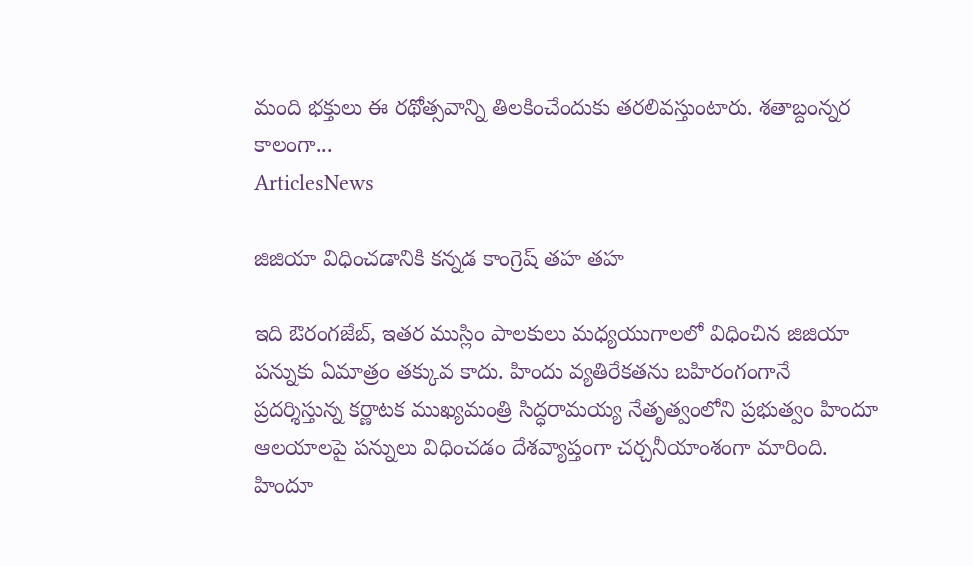మంది భక్తులు ఈ రథోత్సవాన్ని తిలకించేందుకు తరలివస్తుంటారు. శతాబ్దంన్నర కాలంగా...
ArticlesNews

జిజియా విధించడానికి కన్నడ కాంగ్రెష్‌ ‌తహ తహ

ఇది ఔరంగజేబ్‌, ఇతర ముస్లిం పాలకులు మధ్యయుగాలలో విధించిన జిజియా పన్నుకు ఏమాత్రం తక్కువ కాదు. హిందు వ్యతిరేకతను బహిరంగంగానే ప్రదర్శిస్తున్న కర్ణాటక ముఖ్యమంత్రి సిద్ధరామయ్య నేతృత్వంలోని ప్రభుత్వం హిందూ ఆలయాలపై పన్నులు విధించడం దేశవ్యాప్తంగా చర్చనీయాంశంగా మారింది. హిందూ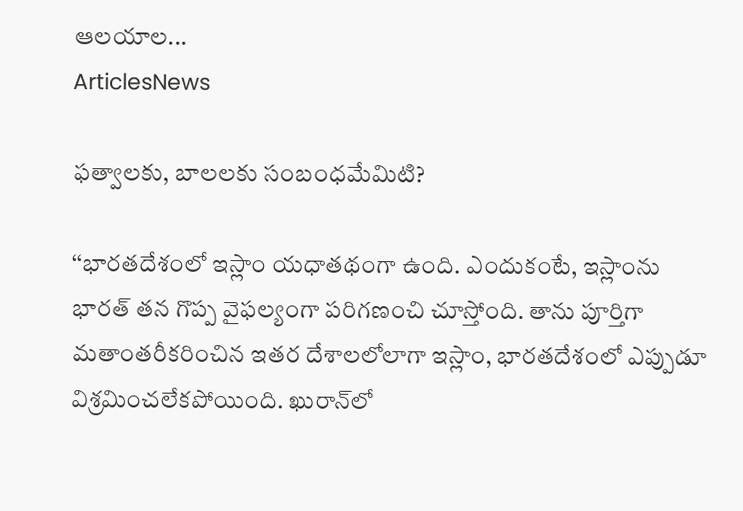ఆలయాల...
ArticlesNews

ఫత్వాలకు, బాలలకు సంబంధమేమిటి?

‘‘భారతదేశంలో ఇస్లాం యధాతథంగా ఉంది. ఎందుకంటే, ఇస్లాంను భారత్‌ ‌తన గొప్ప వైఫల్యంగా పరిగణంచి చూస్తోంది. తాను పూర్తిగా మతాంతరీకరించిన ఇతర దేశాలలోలాగా ఇస్లాం, భారతదేశంలో ఎప్పుడూ విశ్రమించలేకపోయింది. ఖురాన్‌లో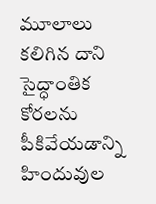మూలాలు కలిగిన దాని సైద్ధాంతిక కోరలను పీకివేయడాన్ని హిందువుల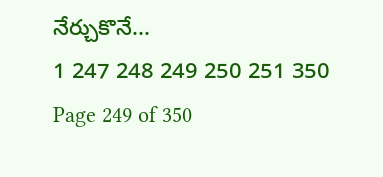నేర్చుకొనే...
1 247 248 249 250 251 350
Page 249 of 350